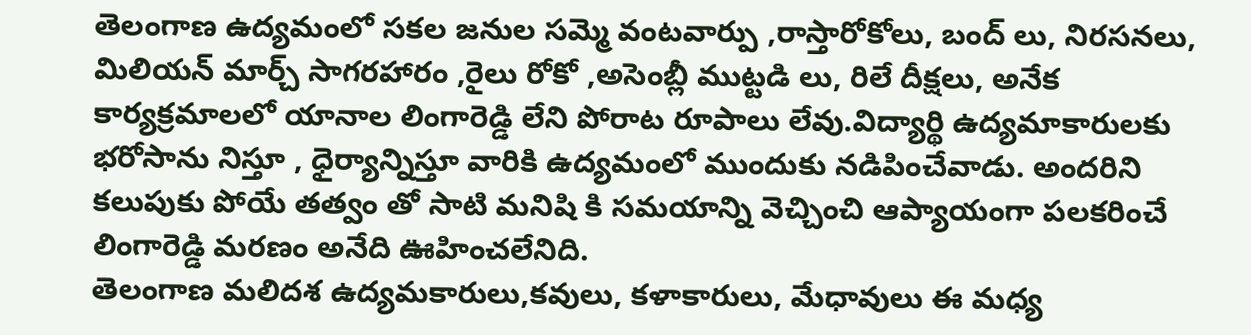తెలంగాణ ఉద్యమంలో సకల జనుల సమ్మె వంటవార్పు ,రాస్తారోకోలు, బంద్ లు, నిరసనలు, మిలియన్ మార్చ్ సాగరహారం ,రైలు రోకో ,అసెంబ్లీ ముట్టడి లు, రిలే దీక్షలు, అనేక కార్యక్రమాలలో యానాల లింగారెడ్డి లేని పోరాట రూపాలు లేవు.విద్యార్థి ఉద్యమాకారులకు భరోసాను నిస్తూ , ధైర్యాన్నిస్తూ వారికి ఉద్యమంలో ముందుకు నడిపించేవాడు. అందరిని కలుపుకు పోయే తత్వం తో సాటి మనిషి కి సమయాన్ని వెచ్చించి ఆప్యాయంగా పలకరించే లింగారెడ్డి మరణం అనేది ఊహించలేనిది.
తెలంగాణ మలిదశ ఉద్యమకారులు,కవులు, కళాకారులు, మేధావులు ఈ మధ్య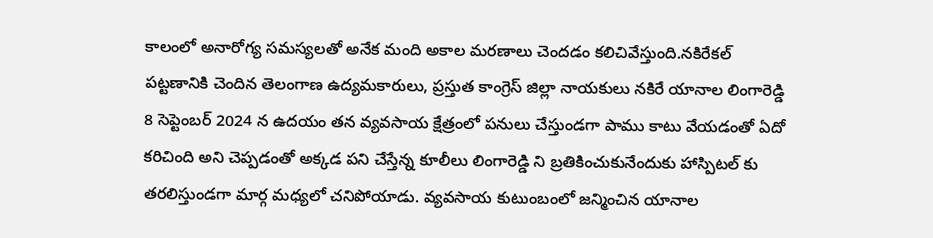కాలంలో అనారోగ్య సమస్యలతో అనేక మంది అకాల మరణాలు చెందడం కలిచివేస్తుంది.నకిరేకల్ పట్టణానికి చెందిన తెలంగాణ ఉద్యమకారులు, ప్రస్తుత కాంగ్రెస్ జిల్లా నాయకులు నకిరే యానాల లింగారెడ్డి 8 సెప్టెంబర్ 2024 న ఉదయం తన వ్యవసాయ క్షేత్రంలో పనులు చేస్తుండగా పాము కాటు వేయడంతో ఏదో కరిచింది అని చెప్పడంతో అక్కడ పని చేస్తేన్న కూలీలు లింగారెడ్డి ని బ్రతికించుకునేందుకు హాస్పిటల్ కు తరలిస్తుండగా మార్గ మధ్యలో చనిపోయాడు. వ్యవసాయ కుటుంబంలో జన్మించిన యానాల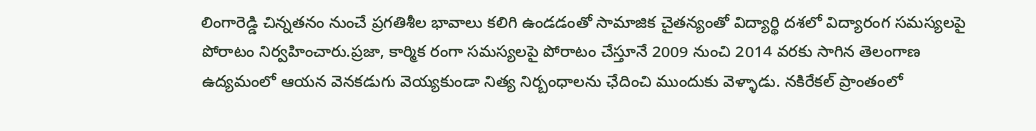లింగారెడ్డి చిన్నతనం నుంచే ప్రగతిశీల భావాలు కలిగి ఉండడంతో సామాజిక చైతన్యంతో విద్యార్థి దశలో విద్యారంగ సమస్యలపై పోరాటం నిర్వహించారు.ప్రజా, కార్మిక రంగా సమస్యలపై పోరాటం చేస్తూనే 2009 నుంచి 2014 వరకు సాగిన తెలంగాణ ఉద్యమంలో ఆయన వెనకడుగు వెయ్యకుండా నిత్య నిర్బంధాలను ఛేదించి ముందుకు వెళ్ళాడు. నకిరేకల్ ప్రాంతంలో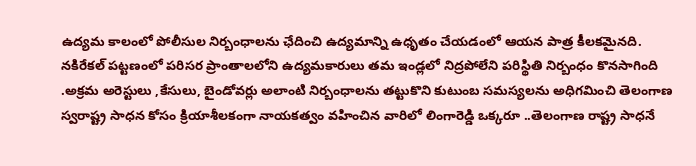ఉద్యమ కాలంలో పోలీసుల నిర్బంధాలను ఛేదించి ఉద్యమాన్ని ఉధృతం చేయడంలో ఆయన పాత్ర కీలకమైనది.
నకిరేకల్ పట్టణంలో పరిసర ప్రాంతాలలోని ఉద్యమకారులు తమ ఇండ్లలో నిద్రపోలేని పరిస్థితి నిర్బంధం కొనసాగింది .అక్రమ అరెస్టులు ,కేసులు, బైండోవర్లు అలాంటి నిర్బంధాలను తట్టుకొని కుటుంబ సమస్యలను అధిగమించి తెలంగాణ స్వరాష్ట్ర సాధన కోసం క్రియాశీలకంగా నాయకత్వం వహించిన వారిలో లింగారెడ్డి ఒక్కరూ ..తెలంగాణ రాష్ట్ర సాధనే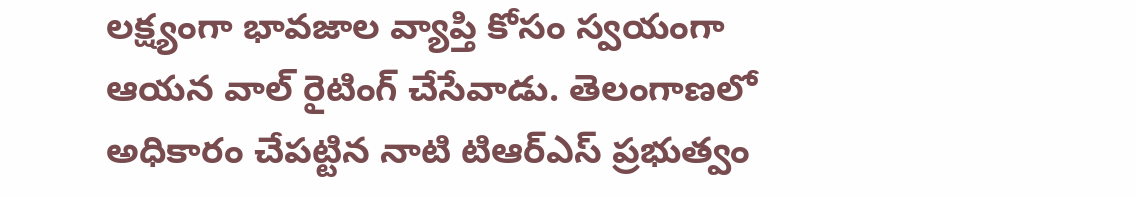లక్ష్యంగా భావజాల వ్యాప్తి కోసం స్వయంగా ఆయన వాల్ రైటింగ్ చేసేవాడు. తెలంగాణలో అధికారం చేపట్టిన నాటి టిఆర్ఎస్ ప్రభుత్వం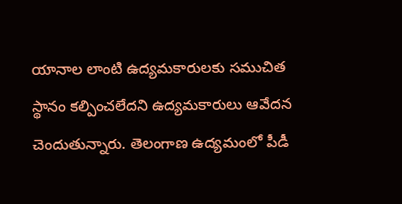యానాల లాంటి ఉద్యమకారులకు సముచిత స్థానం కల్పించలేదని ఉద్యమకారులు ఆవేదన చెందుతున్నారు. తెలంగాణ ఉద్యమంలో పీడీ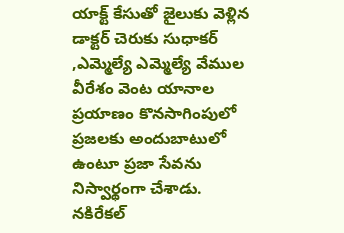యాక్ట్ కేసుతో జైలుకు వెళ్లిన డాక్టర్ చెరుకు సుధాకర్ ,ఎమ్మెల్యే ఎమ్మెల్యే వేముల వీరేశం వెంట యానాల ప్రయాణం కొనసాగింపులో ప్రజలకు అందుబాటులో ఉంటూ ప్రజా సేవను నిస్వార్థంగా చేశాడు. నకిరేకల్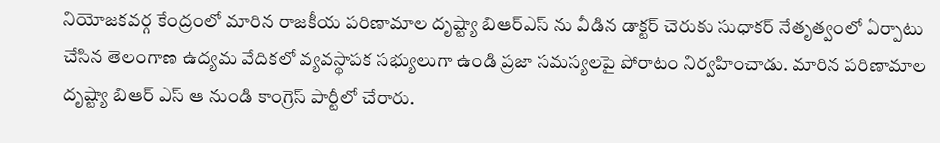నియోజకవర్గ కేంద్రంలో మారిన రాజకీయ పరిణామాల దృష్ట్యా బిఆర్ఎస్ ను వీడిన డాక్టర్ చెరుకు సుధాకర్ నేతృత్వంలో ఏర్పాటు చేసిన తెలంగాణ ఉద్యమ వేదికలో వ్యవస్థాపక సభ్యులుగా ఉండి ప్రజా సమస్యలపై పోరాటం నిర్వహించాడు. మారిన పరిణామాల దృష్ట్యా బిఆర్ ఎస్ ఆ నుండి కాంగ్రెస్ పార్టీలో చేరారు.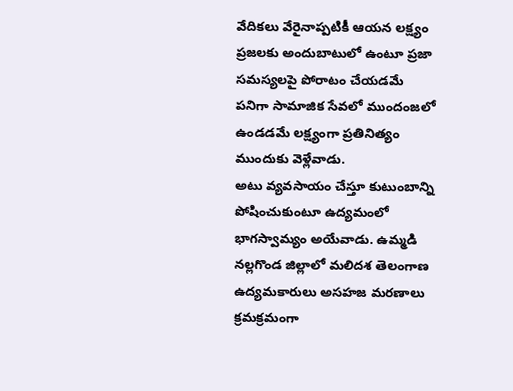వేదికలు వేరైనాప్పటికీ ఆయన లక్ష్యం ప్రజలకు అందుబాటులో ఉంటూ ప్రజా సమస్యలపై పోరాటం చేయడమే పనిగా సామాజిక సేవలో ముందంజలో ఉండడమే లక్ష్యంగా ప్రతినిత్యం ముందుకు వెళ్లేవాడు.
అటు వ్యవసాయం చేస్తూ కుటుంబాన్ని పోషించుకుంటూ ఉద్యమంలో భాగస్వామ్యం అయేవాడు. ఉమ్మడి నల్లగొండ జిల్లాలో మలిదశ తెలంగాణ ఉద్యమకారులు అసహజ మరణాలు క్రమక్రమంగా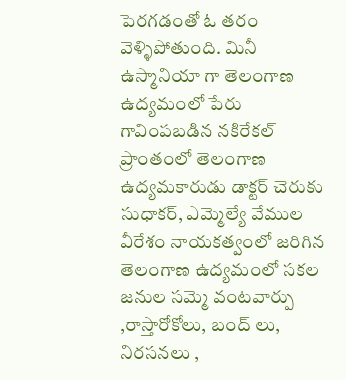పెరగడంతో ఓ తరం వెళ్ళిపోతుంది. మినీ ఉస్మానియా గా తెలంగాణ ఉద్యమంలో పేరు గావింపబడిన నకిరేకల్ ప్రాంతంలో తెలంగాణ ఉద్యమకారుడు డాక్టర్ చెరుకు సుధాకర్, ఎమ్మెల్యే వేముల వీరేశం నాయకత్వంలో జరిగిన తెలంగాణ ఉద్యమంలో సకల జనుల సమ్మె వంటవార్పు ,రాస్తారోకోలు, బంద్ లు, నిరసనలు ,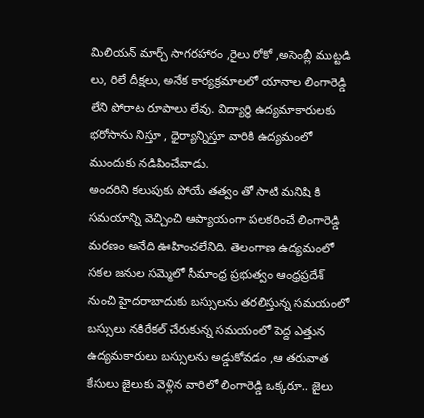మిలియన్ మార్చ్ సాగరహారం ,రైలు రోకో ,అసెంబ్లీ ముట్టడి లు, రిలే దీక్షలు, అనేక కార్యక్రమాలలో యానాల లింగారెడ్డి లేని పోరాట రూపాలు లేవు. విద్యార్థి ఉద్యమాకారులకు భరోసాను నిస్తూ , ధైర్యాన్నిస్తూ వారికి ఉద్యమంలో ముందుకు నడిపించేవాడు.
అందరిని కలుపుకు పోయే తత్వం తో సాటి మనిషి కి సమయాన్ని వెచ్చించి ఆప్యాయంగా పలకరించే లింగారెడ్డి మరణం అనేది ఊహించలేనిది. తెలంగాణ ఉద్యమంలో సకల జనుల సమ్మెలో సీమాంధ్ర ప్రభుత్వం ఆంధ్రప్రదేశ్ నుంచి హైదరాబాదుకు బస్సులను తరలిస్తున్న సమయంలో బస్సులు నకిరేకల్ చేరుకున్న సమయంలో పెద్ద ఎత్తున ఉద్యమకారులు బస్సులను అడ్డుకోవడం ,ఆ తరువాత కేసులు జైలుకు వెళ్లిన వారిలో లింగారెడ్డి ఒక్కరూ.. జైలు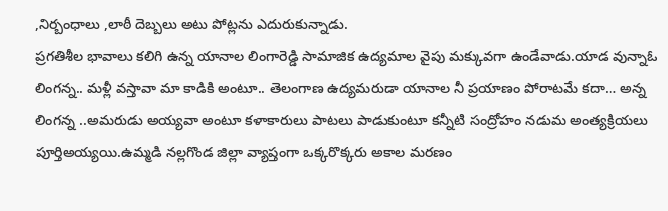,నిర్బంధాలు ,లాఠీ దెబ్బలు అటు పోట్లను ఎదురుకున్నాడు.
ప్రగతిశీల భావాలు కలిగి ఉన్న యానాల లింగారెడ్డి సామాజిక ఉద్యమాల వైపు మక్కువగా ఉండేవాడు.యాడ వున్నాఓ లింగన్న.. మళ్లీ వస్తావా మా కాడికి అంటూ.. తెలంగాణ ఉద్యమరుడా యానాల నీ ప్రయాణం పోరాటమే కదా… అన్న లింగన్న ..అమరుడు అయ్యవా అంటూ కళాకారులు పాటలు పాడుకుంటూ కన్నీటి సంద్రోహం నడుమ అంత్యక్రియలు పూర్తిఅయ్యయి.ఉమ్మడి నల్లగొండ జిల్లా వ్యాప్తంగా ఒక్కరొక్కరు అకాల మరణం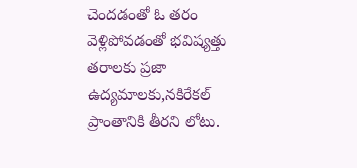చెందడంతో ఓ తరం వెళ్లిపోవడంతో భవిష్యత్తు తరాలకు ప్రజా ఉద్యమాలకు,నకిరేకల్ ప్రాంతానికి తీరని లోటు.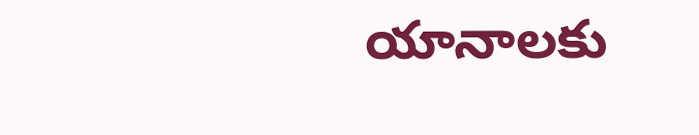యానాలకు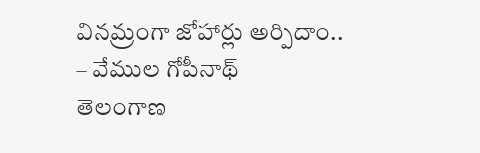వినమ్రంగా జోహార్లు అర్పిదాం..
– వేముల గోపీనాథ్
తెలంగాణ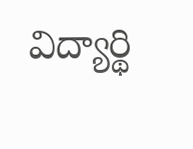విద్యార్థి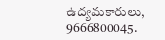ఉద్యమకారులు,
9666800045.